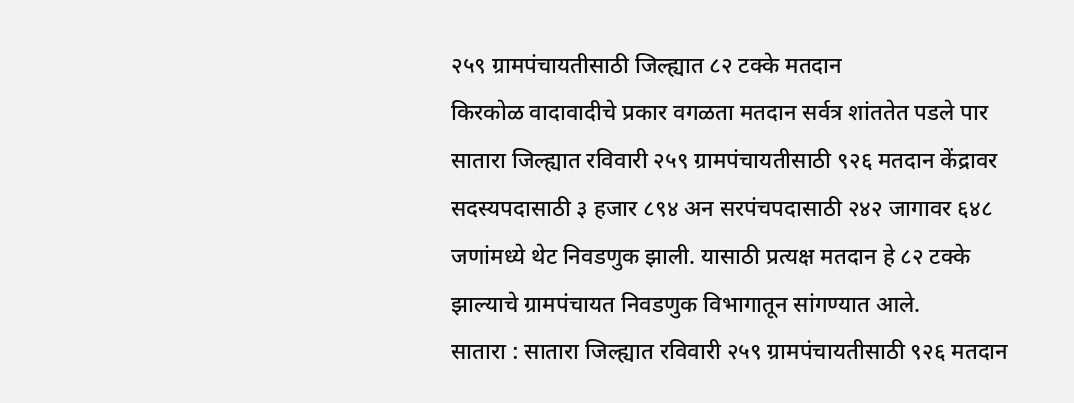२५९ ग्रामपंचायतीसाठी जिल्ह्यात ८२ टक्के मतदान
किरकोळ वादावादीचे प्रकार वगळता मतदान सर्वत्र शांततेत पडले पार
सातारा जिल्ह्यात रविवारी २५९ ग्रामपंचायतीसाठी ९२६ मतदान केंद्रावर सदस्यपदासाठी ३ हजार ८९४ अन सरपंचपदासाठी २४२ जागावर ६४८ जणांमध्ये थेट निवडणुक झाली. यासाठी प्रत्यक्ष मतदान हे ८२ टक्के झाल्याचे ग्रामपंचायत निवडणुक विभागातून सांगण्यात आले.
सातारा : सातारा जिल्ह्यात रविवारी २५९ ग्रामपंचायतीसाठी ९२६ मतदान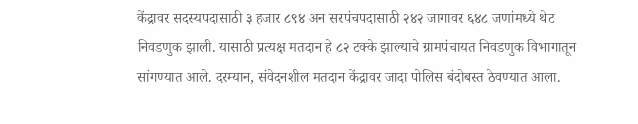केंद्रावर सदस्यपदासाठी ३ हजार ८९४ अन सरपंचपदासाठी २४२ जागावर ६४८ जणांमध्ये थेट निवडणुक झाली. यासाठी प्रत्यक्ष मतदान हे ८२ टक्के झाल्याचे ग्रामपंचायत निवडणुक विभागातून सांगण्यात आले. दरम्यान, संवेदनशील मतदान केंद्रावर जादा पोलिस बंदोबस्त ठेवण्यात आला.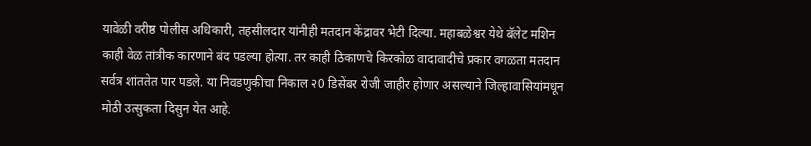यावेळी वरीष्ठ पोलीस अधिकारी, तहसीलदार यांनीही मतदान केंद्रावर भेटी दिल्या. महाबळेश्वर येथे बॅलेट मशिन काही वेळ तांत्रीक कारणाने बंद पडल्या होत्या. तर काही ठिकाणचे किरकोळ वादावादीचे प्रकार वगळता मतदान सर्वत्र शांततेत पार पडले. या निवडणुकीचा निकाल २0 डिसेंबर रोजी जाहीर होणार असल्याने जिल्हावासियांमधून मोठी उत्सुकता दिसुन येत आहे.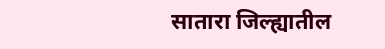सातारा जिल्ह्यातील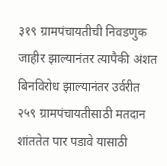३१९ ग्रामपंचायतीची निवडणुक जाहीर झाल्यानंतर त्यापैकी अंशत बिनविरोध झाल्यानंतर उर्वरीत २५९ ग्रामपंचायतीसाठी मतदान शांततेत पार पडावे यासाठी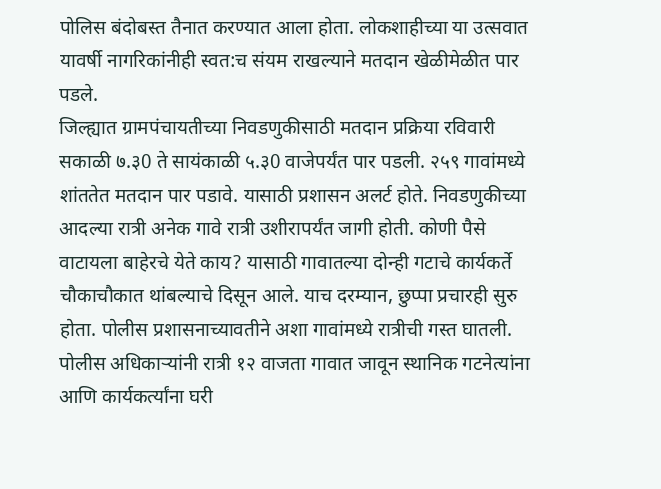पोलिस बंदोबस्त तैनात करण्यात आला होता. लोकशाहीच्या या उत्सवात यावर्षी नागरिकांनीही स्वत:च संयम राखल्याने मतदान खेळीमेळीत पार पडले.
जिल्ह्यात ग्रामपंचायतीच्या निवडणुकीसाठी मतदान प्रक्रिया रविवारी सकाळी ७.३0 ते सायंकाळी ५.३0 वाजेपर्यंत पार पडली. २५९ गावांमध्ये शांततेत मतदान पार पडावे. यासाठी प्रशासन अलर्ट होते. निवडणुकीच्या आदल्या रात्री अनेक गावे रात्री उशीरापर्यंत जागी होती. कोणी पैसे वाटायला बाहेरचे येते काय? यासाठी गावातल्या दोन्ही गटाचे कार्यकर्ते चौकाचौकात थांबल्याचे दिसून आले. याच दरम्यान, छुप्पा प्रचारही सुरु होता. पोलीस प्रशासनाच्यावतीने अशा गावांमध्ये रात्रीची गस्त घातली. पोलीस अधिकाऱ्यांनी रात्री १२ वाजता गावात जावून स्थानिक गटनेत्यांना आणि कार्यकर्त्यांना घरी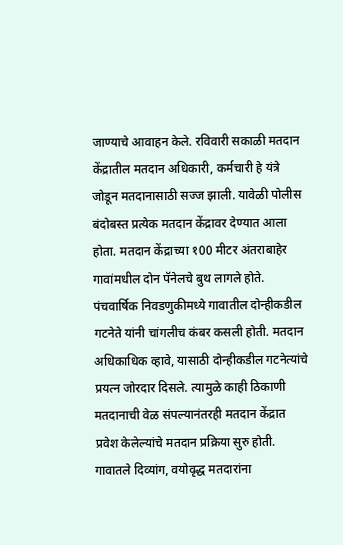जाण्याचे आवाहन केले. रविवारी सकाळी मतदान केंद्रातील मतदान अधिकारी, कर्मचारी हे यंत्रे जोडून मतदानासाठी सज्ज झाली. यावेळी पोलीस बंदोबस्त प्रत्येक मतदान केंद्रावर देण्यात आला होता. मतदान केंद्राच्या १00 मीटर अंतराबाहेर गावांमधील दोन पॅनेलचे बुथ लागले होते. पंचवार्षिक निवडणुकीमध्ये गावातील दोन्हीकडील गटनेते यांनी चांगलीच कंबर कसली होती. मतदान अधिकाधिक व्हावे, यासाठी दोन्हीकडील गटनेत्यांचे प्रयत्न जोरदार दिसले. त्यामुळे काही ठिकाणी मतदानाची वेळ संपल्यानंतरही मतदान केंद्रात प्रवेश केलेल्यांचे मतदान प्रक्रिया सुरु होती.
गावातले दिव्यांग, वयोवृद्ध मतदारांना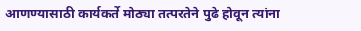आणण्यासाठी कार्यकर्ते मोठ्या तत्परतेने पुढे होवून त्यांना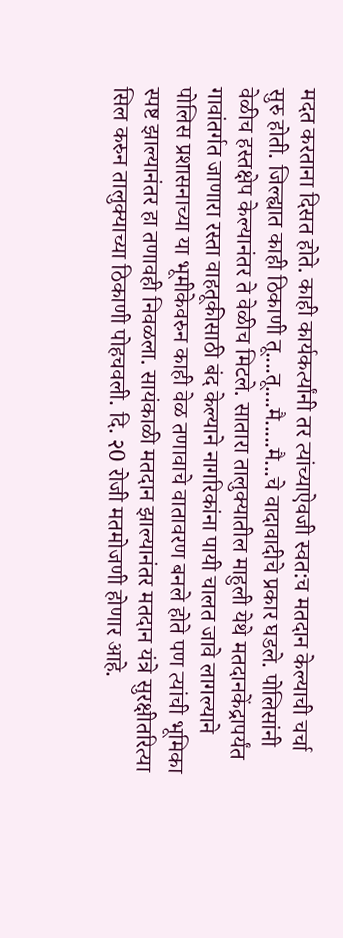मदत करताना दिसत होते. काही कार्यकर्त्यांनी तर त्यांच्याऐवजी स्वत:च मतदान केल्याची चर्चा सुरु होती. जिल्ह्यात काही ठिकाणी तू....तू....मै.....मै...चे वादावादीचे प्रकार घडले. पोलिसांनी वेळीच हस्तक्षेप केल्यानंतर ते वेळीच मिटले. सातारा तालुक्यातील माहुली येथे मतदानकेंद्रापर्यंत गावांतर्गत जाणारा रस्ता वाहतूकीसाठी बंद केल्याने नागरिकांना पायी चालत जावे लागल्याने पोलिस प्रशासनाच्या या भूमीकेवरुन काही वेळ तणावाचे वातावरण बनले होते पण त्यांची भूमिका स्पष्ट झाल्यानंतर हा तणावही निवळला. सायंकाळी मतदान झाल्यानंतर मतदान यंत्रे सुरक्षीतरित्या सिल करुन तालुक्याच्या ठिकाणी पोहचवली. दि. २0 रोजी मतमोजणी होणार आहे.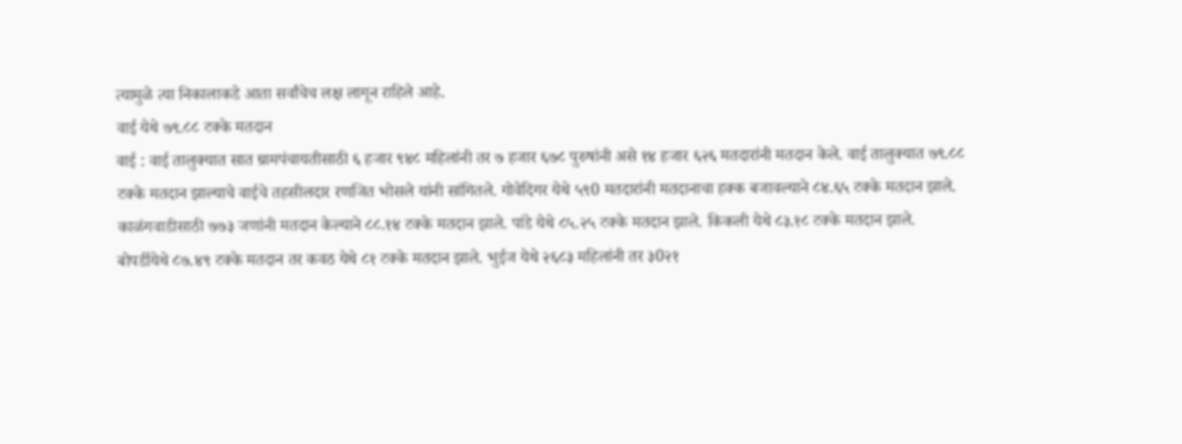त्यामुळे त्या निकालाकडे आता सर्वांचेच लक्ष लागून राहिले आहे.
वाई येथे ७९.८८ टक्के मतदान
वाई : वाई तालुक्यात सात ग्रामपंचायतीसाठी ६ हजार ९४८ महिलांनी तर ७ हजार ६७८ पुरुषांनी असे १४ हजार ६२६ मतदारांनी मतदान केले. वाई तालुक्यात ७९.८८ टक्के मतदान झाल्याचे वाईचे तहसीलदार रणजित भोसले यांनी सांगितले. गोवेदिगर येथे ५९0 मतदारांनी मतदानाचा हक्क बजावल्याने ८४.६५ टक्के मतदान झाले. काळंगवाडीसाठी ७७३ जणांनी मतदान केल्याने ८८.१४ टक्के मतदान झाले. पांडे येथे ८५.२५ टक्के मतदान झाले. किकली येथे ८३.१८ टक्के मतदान झाले. बोपर्डीयेथे ८७.४९ टक्के मतदान तर कवठ येथे ८१ टक्के मतदान झाले. भुईज येथे २६८३ महिलांनी तर ३0२१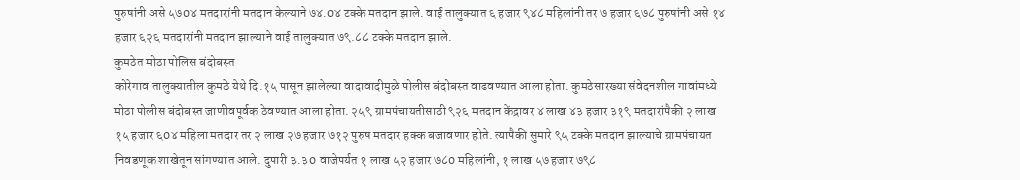पुरुषांनी असे ५७0४ मतदारांनी मतदान केल्याने ७४.0४ टक्के मतदान झाले. वाई तालुक्यात ६ हजार ९४८ महिलांनी तर ७ हजार ६७८ पुरुषांनी असे १४ हजार ६२६ मतदारांनी मतदान झाल्याने वाई तालुक्यात ७९.८८ टक्के मतदान झाले.
कुमठेत मोठा पोलिस बंदोबस्त
कोरेगाव तालुक्यातील कुमठे येथे दि.१५ पासून झालेल्या वादावादीमुळे पोलीस बंदोबस्त वाढवण्यात आला होता. कुमठेसारख्या संवेदनशील गावांमध्ये मोठा पोलीस बंदोबस्त जाणीवपूर्वक ठेवण्यात आला होता. २५९ ग्रामपंचायतीसाठी ९२६ मतदान केंद्रावर ४ लाख ४३ हजार ३१९ मतदारांपैकी २ लाख १५ हजार ६0४ महिला मतदार तर २ लाख २७ हजार ७१२ पुरुष मतदार हक्क बजावणार होते. त्यापैकी सुमारे ९५ टक्के मतदान झाल्याचे ग्रामपंचायत निवडणूक शाखेतून सांगण्यात आले. दुपारी ३.३0 वाजेपर्यत १ लाख ५२ हजार ७८0 महिलांनी, १ लाख ५७ हजार ७९८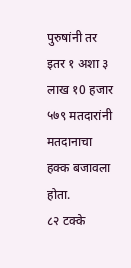पुरुषांनी तर इतर १ अशा ३ लाख १0 हजार ५७९ मतदारांनी मतदानाचा हक्क बजावला होता.
८२ टक्के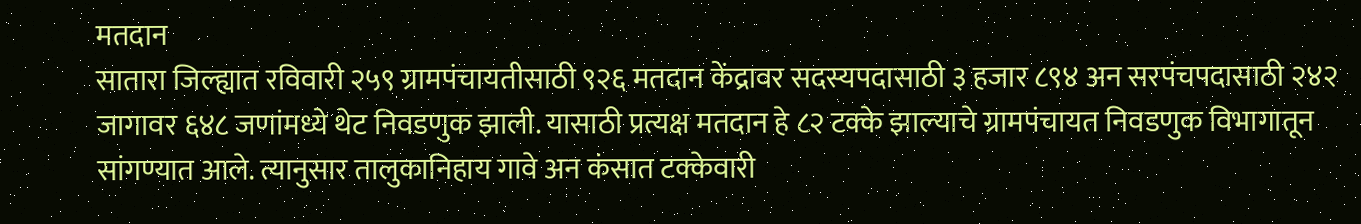मतदान
सातारा जिल्ह्यात रविवारी २५९ ग्रामपंचायतीसाठी ९२६ मतदान केंद्रावर सदस्यपदासाठी ३ हजार ८९४ अन सरपंचपदासाठी २४२ जागावर ६४८ जणांमध्ये थेट निवडणुक झाली. यासाठी प्रत्यक्ष मतदान हे ८२ टक्के झाल्याचे ग्रामपंचायत निवडणुक विभागातून सांगण्यात आले. त्यानुसार तालुकानिहाय गावे अन कंसात टक्केवारी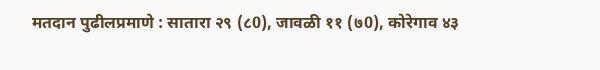मतदान पुढीलप्रमाणे : सातारा २९ (८0), जावळी ११ (७0), कोरेगाव ४३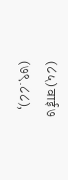(८५) वाई ७ (७९.८८),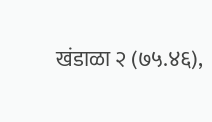खंडाळा २ (७५.४६),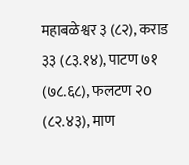महाबळेश्वर ३ (८२), कराड ३३ (८३.१४), पाटण ७१ (७८.६८), फलटण २0 (८२.४३), माण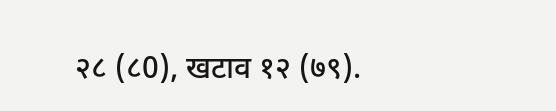२८ (८0), खटाव १२ (७९).